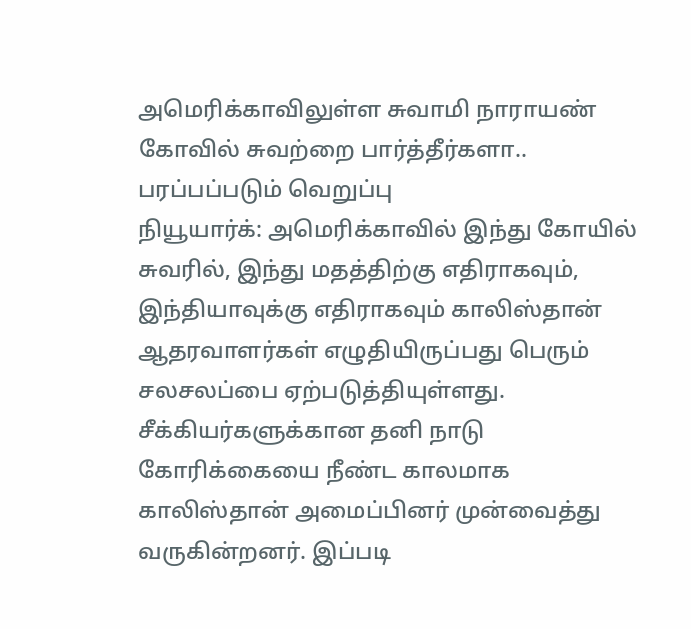அமெரிக்காவிலுள்ள சுவாமி நாராயண் கோவில் சுவற்றை பார்த்தீர்களா.. பரப்பப்படும் வெறுப்பு
நியூயார்க்: அமெரிக்காவில் இந்து கோயில் சுவரில், இந்து மதத்திற்கு எதிராகவும், இந்தியாவுக்கு எதிராகவும் காலிஸ்தான் ஆதரவாளர்கள் எழுதியிருப்பது பெரும் சலசலப்பை ஏற்படுத்தியுள்ளது.
சீக்கியர்களுக்கான தனி நாடு கோரிக்கையை நீண்ட காலமாக காலிஸ்தான் அமைப்பினர் முன்வைத்து வருகின்றனர். இப்படி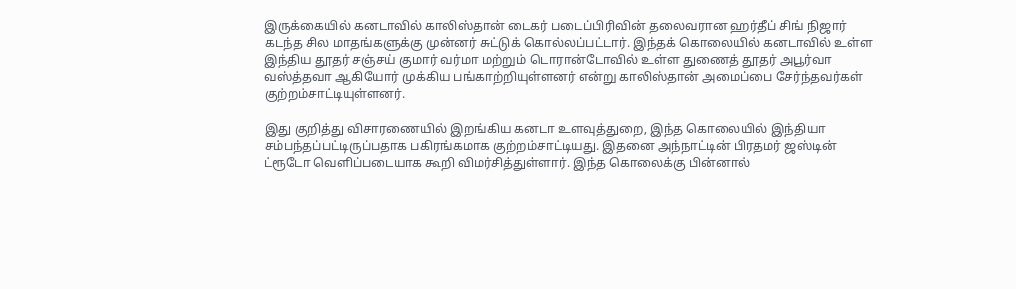இருக்கையில் கனடாவில் காலிஸ்தான் டைகர் படைப்பிரிவின் தலைவரான ஹர்தீப் சிங் நிஜார் கடந்த சில மாதங்களுக்கு முன்னர் சுட்டுக் கொல்லப்பட்டார். இந்தக் கொலையில் கனடாவில் உள்ள இந்திய தூதர் சஞ்சய் குமார் வர்மா மற்றும் டொரான்டோவில் உள்ள துணைத் தூதர் அபூர்வா வஸ்த்தவா ஆகியோர் முக்கிய பங்காற்றியுள்ளனர் என்று காலிஸ்தான் அமைப்பை சேர்ந்தவர்கள் குற்றம்சாட்டியுள்ளனர்.

இது குறித்து விசாரணையில் இறங்கிய கனடா உளவுத்துறை, இந்த கொலையில் இந்தியா சம்பந்தப்பட்டிருப்பதாக பகிரங்கமாக குற்றம்சாட்டியது. இதனை அந்நாட்டின் பிரதமர் ஜஸ்டின் ட்ரூடோ வெளிப்படையாக கூறி விமர்சித்துள்ளார். இந்த கொலைக்கு பின்னால்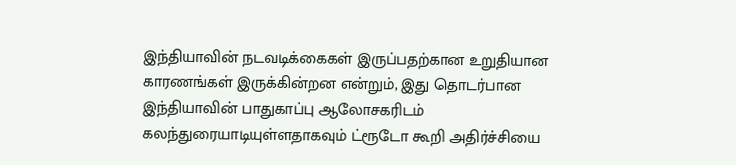இந்தியாவின் நடவடிக்கைகள் இருப்பதற்கான உறுதியான காரணங்கள் இருக்கின்றன என்றும், இது தொடர்பான இந்தியாவின் பாதுகாப்பு ஆலோசகரிடம் கலந்துரையாடியுள்ளதாகவும் ட்ரூடோ கூறி அதிர்ச்சியை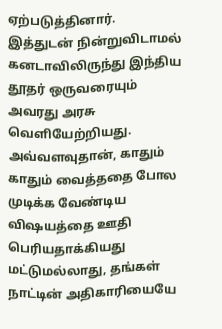ஏற்படுத்தினார்.
இத்துடன் நின்றுவிடாமல் கனடாவிலிருந்து இந்திய தூதர் ஒருவரையும் அவரது அரசு வெளியேற்றியது. அவ்வளவுதான், காதும் காதும் வைத்ததை போல முடிக்க வேண்டிய விஷயத்தை ஊதி பெரியதாக்கியது மட்டுமல்லாது, தங்கள் நாட்டின் அதிகாரியையே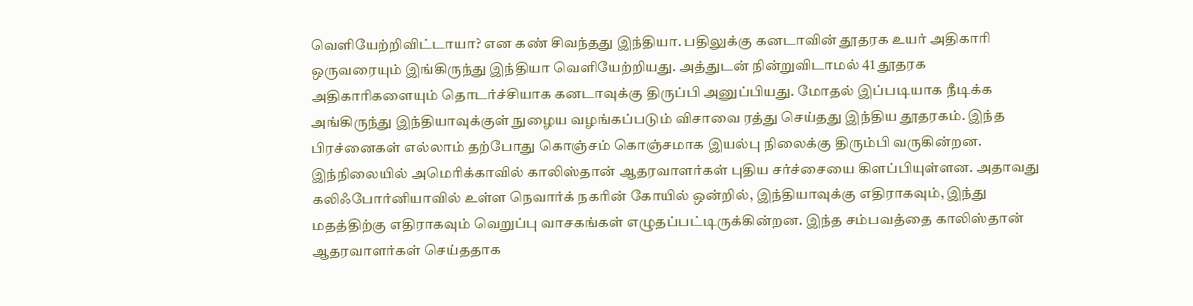வெளியேற்றிவிட்டாயா? என கண் சிவந்தது இந்தியா. பதிலுக்கு கனடாவின் தூதரக உயர் அதிகாரி ஒருவரையும் இங்கிருந்து இந்தியா வெளியேற்றியது. அத்துடன் நின்றுவிடாமல் 41 தூதரக அதிகாரிகளையும் தொடர்ச்சியாக கனடாவுக்கு திருப்பி அனுப்பியது. மோதல் இப்படியாக நீடிக்க அங்கிருந்து இந்தியாவுக்குள் நுழைய வழங்கப்படும் விசாவை ரத்து செய்தது இந்திய தூதரகம். இந்த பிரச்னைகள் எல்லாம் தற்போது கொஞ்சம் கொஞ்சமாக இயல்பு நிலைக்கு திரும்பி வருகின்றன.
இந்நிலையில் அமெரிக்காவில் காலிஸ்தான் ஆதரவாளர்கள் புதிய சர்ச்சையை கிளப்பியுள்ளன. அதாவது கலிஃபோர்னியாவில் உள்ள நெவார்க் நகரின் கோயில் ஒன்றில், இந்தியாவுக்கு எதிராகவும், இந்து மதத்திற்கு எதிராகவும் வெறுப்பு வாசகங்கள் எழுதப்பட்டிருக்கின்றன. இந்த சம்பவத்தை காலிஸ்தான் ஆதரவாளர்கள் செய்ததாக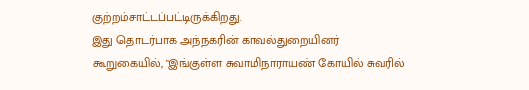குற்றம்சாட்டப்பட்டிருக்கிறது.
இது தொடர்பாக அந்நகரின் காவல்துறையினர் கூறுகையில், "இங்குள்ள சுவாமிநாராயண் கோயில் சுவரில்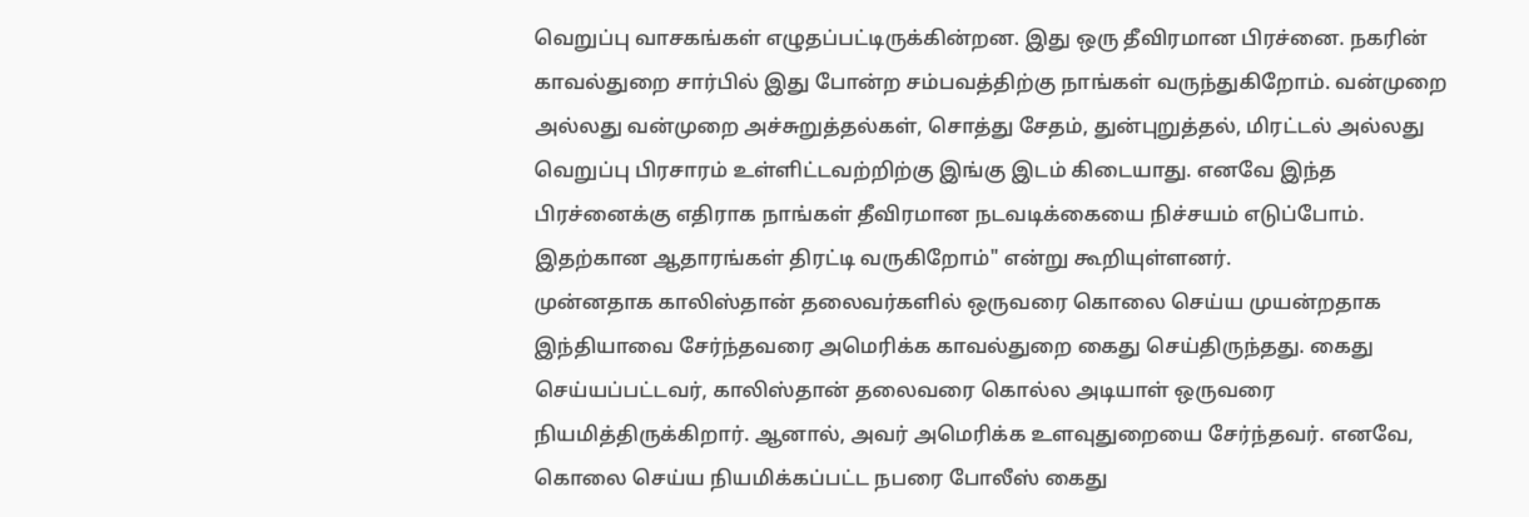வெறுப்பு வாசகங்கள் எழுதப்பட்டிருக்கின்றன. இது ஒரு தீவிரமான பிரச்னை. நகரின் காவல்துறை சார்பில் இது போன்ற சம்பவத்திற்கு நாங்கள் வருந்துகிறோம். வன்முறை அல்லது வன்முறை அச்சுறுத்தல்கள், சொத்து சேதம், துன்புறுத்தல், மிரட்டல் அல்லது வெறுப்பு பிரசாரம் உள்ளிட்டவற்றிற்கு இங்கு இடம் கிடையாது. எனவே இந்த பிரச்னைக்கு எதிராக நாங்கள் தீவிரமான நடவடிக்கையை நிச்சயம் எடுப்போம். இதற்கான ஆதாரங்கள் திரட்டி வருகிறோம்" என்று கூறியுள்ளனர்.
முன்னதாக காலிஸ்தான் தலைவர்களில் ஒருவரை கொலை செய்ய முயன்றதாக இந்தியாவை சேர்ந்தவரை அமெரிக்க காவல்துறை கைது செய்திருந்தது. கைது செய்யப்பட்டவர், காலிஸ்தான் தலைவரை கொல்ல அடியாள் ஒருவரை நியமித்திருக்கிறார். ஆனால், அவர் அமெரிக்க உளவுதுறையை சேர்ந்தவர். எனவே, கொலை செய்ய நியமிக்கப்பட்ட நபரை போலீஸ் கைது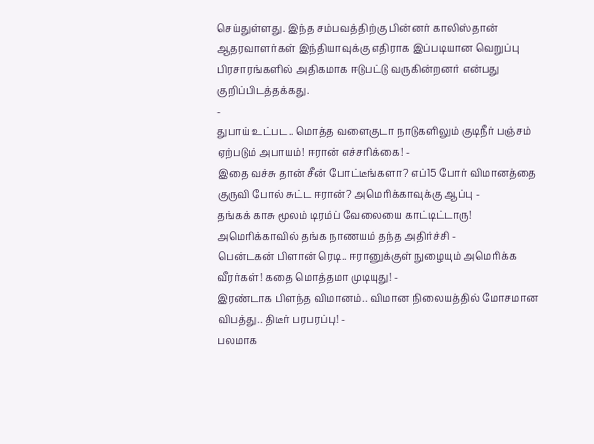செய்துள்ளது. இந்த சம்பவத்திற்கு பின்னர் காலிஸ்தான் ஆதரவாளர்கள் இந்தியாவுக்கு எதிராக இப்படியான வெறுப்பு பிரசாரங்களில் அதிகமாக ஈடுபட்டு வருகின்றனர் என்பது குறிப்பிடத்தக்கது.
-
துபாய் உட்பட.. மொத்த வளைகுடா நாடுகளிலும் குடிநீர் பஞ்சம் ஏற்படும் அபாயம்! ஈரான் எச்சரிக்கை! -
இதை வச்சு தான் சீன் போட்டீங்களா? எப்15 போர் விமானத்தை குருவி போல் சுட்ட ஈரான்? அமெரிக்காவுக்கு ஆப்பு -
தங்கக் காசு மூலம் டிரம்ப் வேலையை காட்டிட்டாரு! அமெரிக்காவில் தங்க நாணயம் தந்த அதிர்ச்சி -
பென்டகன் பிளான் ரெடி.. ஈரானுக்குள் நுழையும் அமெரிக்க வீரர்கள்! கதை மொத்தமா முடியுது! -
இரண்டாக பிளந்த விமானம்.. விமான நிலையத்தில் மோசமான விபத்து.. திடீர் பரபரப்பு! -
பலமாக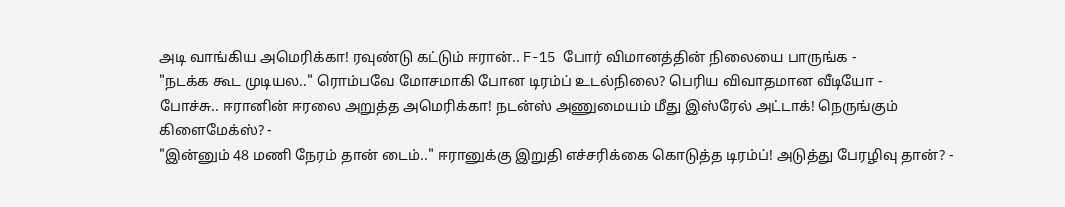அடி வாங்கிய அமெரிக்கா! ரவுண்டு கட்டும் ஈரான்.. F-15 போர் விமானத்தின் நிலையை பாருங்க -
"நடக்க கூட முடியல.." ரொம்பவே மோசமாகி போன டிரம்ப் உடல்நிலை? பெரிய விவாதமான வீடியோ -
போச்சு.. ஈரானின் ஈரலை அறுத்த அமெரிக்கா! நடன்ஸ் அணுமையம் மீது இஸ்ரேல் அட்டாக்! நெருங்கும் கிளைமேக்ஸ்? -
"இன்னும் 48 மணி நேரம் தான் டைம்.." ஈரானுக்கு இறுதி எச்சரிக்கை கொடுத்த டிரம்ப்! அடுத்து பேரழிவு தான்? -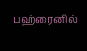பஹ்ரைனில்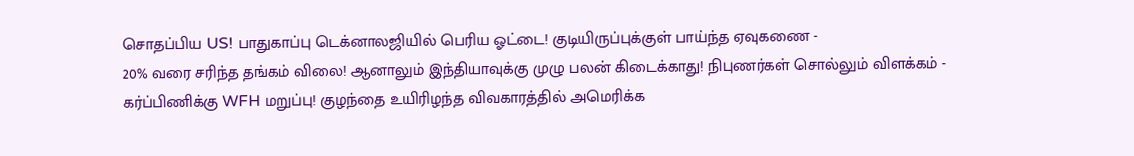சொதப்பிய US! பாதுகாப்பு டெக்னாலஜியில் பெரிய ஓட்டை! குடியிருப்புக்குள் பாய்ந்த ஏவுகணை -
20% வரை சரிந்த தங்கம் விலை! ஆனாலும் இந்தியாவுக்கு முழு பலன் கிடைக்காது! நிபுணர்கள் சொல்லும் விளக்கம் -
கர்ப்பிணிக்கு WFH மறுப்பு! குழந்தை உயிரிழந்த விவகாரத்தில் அமெரிக்க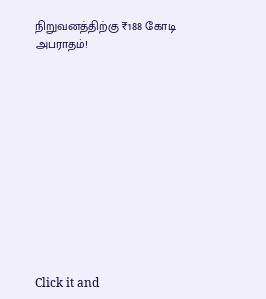நிறுவனத்திற்கு ₹188 கோடி அபராதம்!












Click it and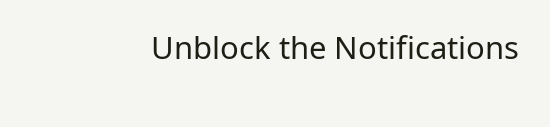Unblock the Notifications